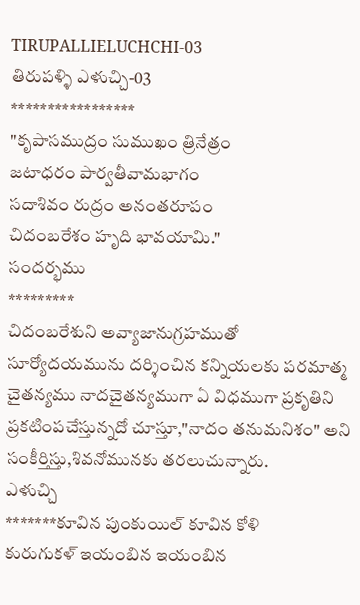TIRUPALLIELUCHCHI-03
తిరుపళ్ళి ఎళుచ్చి-03
*****************
"కృపాసముద్రం సుముఖం త్రినేత్రం
జటాధరం పార్వతీవామభాగం
సదాశివం రుద్రం అనంతరూపం
చిదంబరేశం హృది భావయామి."
సందర్భము
*********
చిదంబరేశుని అవ్యాజానుగ్రహముతో సూర్యోదయమును దర్శించిన కన్నియలకు పరమాత్మ చైతన్యము నాదచైతన్యముగా ఏ విధముగా ప్రకృతిని ప్రకటింపచేస్తున్నదో చూస్తూ,"నాదం తనుమనిశం" అని సంకీర్తిస్తు,శివనోమునకు తరలుచున్నారు.
ఎళుచ్చి
*******కూవిన పుంకుయిల్ కూవిన కోళి
కురుగుకళ్ ఇయంబిన ఇయంబిన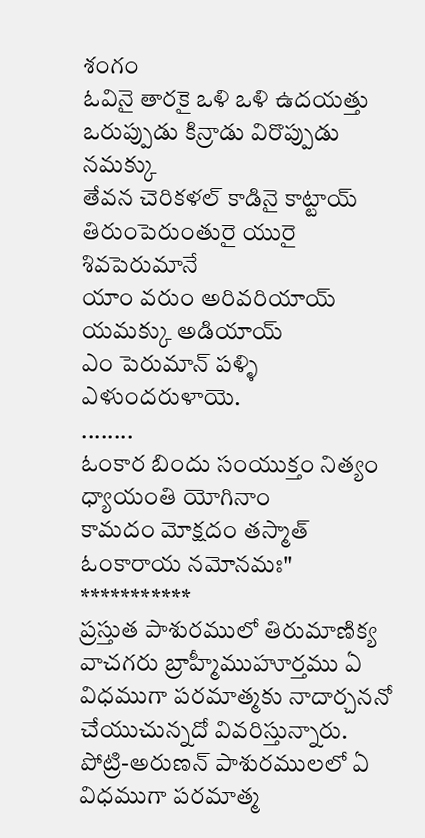శంగం
ఓవినై తారకై ఒళి ఒళి ఉదయత్తు
ఒరుప్పుడు కిన్రాడు విరొప్పుడు నమక్కు
తేవన చెరికళల్ కాడినై కాట్టాయ్
తిరుంపెరుంతురై యురై శివపెరుమానే
యాం వరుం అరివరియాయ్ యమక్కు అడియాయ్
ఎం పెరుమాన్ పళ్ళి ఎళుందరుళాయె.
........
ఓంకార బిందు సంయుక్తం నిత్యం ధ్యాయంతి యోగినాం
కామదం మోక్షదం తస్మాత్ ఓంకారాయ నమోనమః"
***********
ప్రస్తుత పాశురములో తిరుమాణిక్య వాచగరు బ్రాహ్మీముహూర్తము ఏ విధముగా పరమాత్మకు నాదార్చననో చేయుచున్నదో వివరిస్తున్నారు.
పోట్రి-అరుణన్ పాశురములలో ఏ విధముగా పరమాత్మ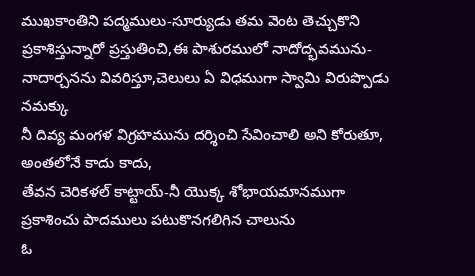ముఖకాంతిని పద్మములు-సూర్యుడు తమ వెంట తెచ్చుకొని ప్రకాశిస్తున్నారో ప్రస్తుతించి,ఈ పాశురములో నాదోద్భవమును-నాదార్చనను వివరిస్తూ,చెలులు ఏ విధముగా స్వామి విరుప్పొడు నమక్కు
నీ దివ్య మంగళ విగ్రహమును దర్శించి సేవించాలి అని కోరుతూ,
అంతలోనే కాదు కాదు,
తేవన చెరికళల్ కాట్టాయ్-నీ యొక్క శోభాయమానముగా ప్రకాశించు పాదములు పటుకొనగలిగిన చాలును
ఓ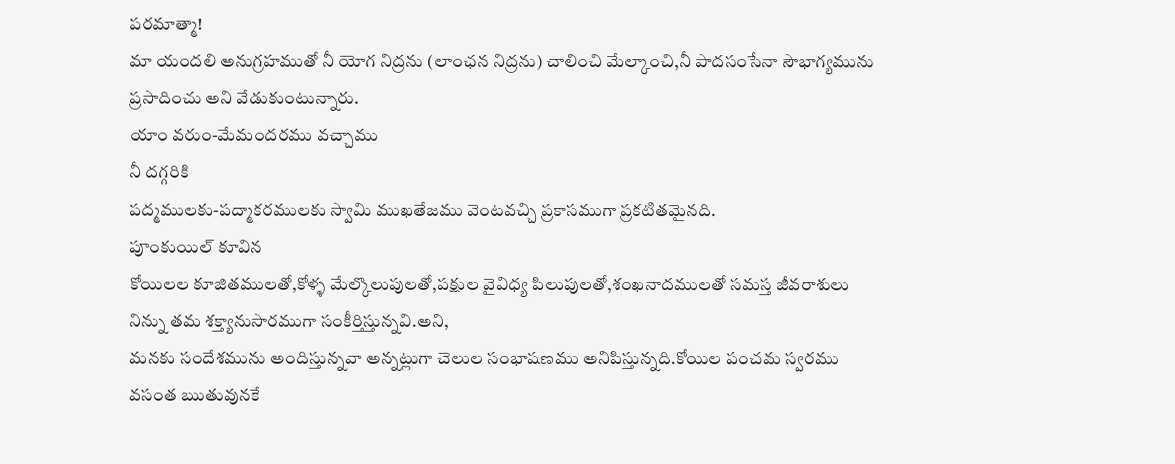పరమాత్మా!
మా యందలి అనుగ్రహముతో నీ యోగ నిద్రను (లాంఛన నిద్రను) చాలించి మేల్కాంచి,నీ పాదసంసేనా సౌభాగ్యమును ప్రసాదించు అని వేడుకుంటున్నారు.
యాం వరుం-మేమందరము వచ్చాము
నీ దగ్గరికి
పద్మములకు-పద్మాకరములకు స్వామి ముఖతేజము వెంటవచ్చి ప్రకాసముగా ప్రకటితమైనది.
పూంకుయిల్ కూవిన
కోయిలల కూజితములతో,కోళ్ళ మేల్కొలుపులతో,పక్షుల వైవిధ్య పిలుపులతో,శంఖనాదములతో సమస్త జీవరాశులు నిన్ను తమ శక్త్యానుసారముగా సంకీర్తిస్తున్నవి.అని,
మనకు సందేశమును అందిస్తున్నవా అన్నట్లుగా చెలుల సంభాషణము అనిపిస్తున్నది.కోయిల పంచమ స్వరము వసంత ఋతువునకే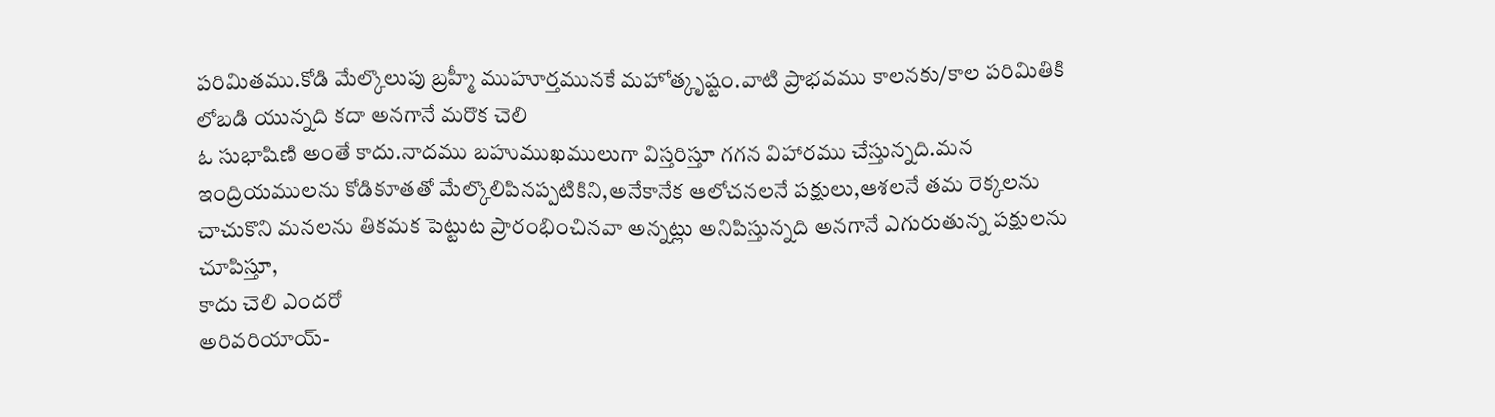పరిమితము.కోడి మేల్కొలుపు బ్రహ్మీ ముహూర్తమునకే మహోత్కృష్టం.వాటి ప్రాభవము కాలనకు/కాల పరిమితికి లోబడి యున్నది కదా అనగానే మరొక చెలి
ఓ సుభాషిణి అంతే కాదు.నాదము బహుముఖములుగా విస్తరిస్తూ గగన విహారము చేస్తున్నది.మన ఇంద్రియములను కోడికూతతో మేల్కొలిపినప్పటికిని,అనేకానేక ఆలోచనలనే పక్షులు,ఆశలనే తమ రెక్కలను చాచుకొని మనలను తికమక పెట్టుట ప్రారంభించినవా అన్నట్లు అనిపిస్తున్నది అనగానే ఎగురుతున్న పక్షులను చూపిస్తూ,
కాదు చెలి ఎందరో
అరివరియాయ్-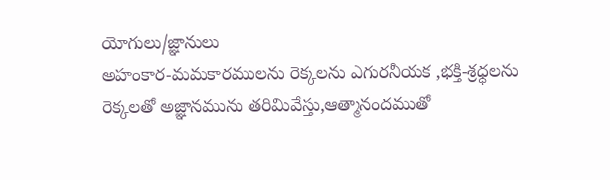యోగులు/జ్ఞానులు
అహంకార-మమకారములను రెక్కలను ఎగురనీయక ,భక్తి-శ్రధ్ధలను రెక్కలతో అజ్ఞానమును తరిమివేస్తు,ఆత్మానందముతో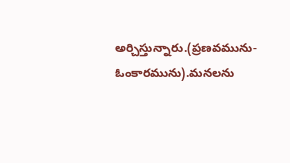అర్చిస్తున్నారు.(ప్రణవమును-ఓంకారమును).మనలను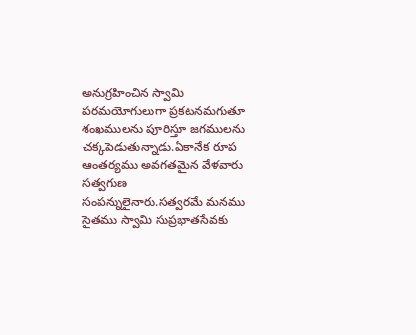అనుగ్రహించిన స్వామి పరమయోగులుగా ప్రకటనమగుతూ శంఖములను పూరిస్తూ జగములను చక్కపెడుతున్నాడు.ఏకానేక రూప ఆంతర్యము అవగతమైన వేళవారు
సత్వగుణ సంపన్నులైనారు.సత్వరమే మనము సైతము స్వామి సుప్రభాతసేవకు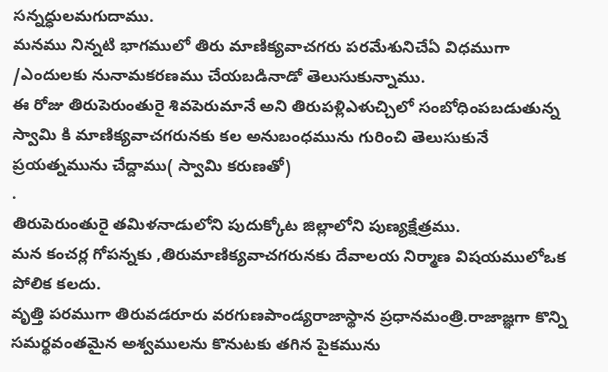సన్నధ్ధులమగుదాము.
మనము నిన్నటి భాగములో తిరు మాణిక్యవాచగరు పరమేశునిచేఏ విధముగా /ఎందులకు నునామకరణము చేయబడినాడో తెలుసుకున్నాము.
ఈ రోజు తిరుపెరుంతురై శివపెరుమానే అని తిరుపళ్లిఎళుచ్చిలో సంబోధింపబడుతున్న స్వామి కి మాణిక్యవాచగరునకు కల అనుబంధమును గురించి తెలుసుకునే ప్రయత్నమును చేద్దాము( స్వామి కరుణతో)
.
తిరుపెరుంతురై తమిళనాడులోని పుదుక్కోట జిల్లాలోని పుణ్యక్షేత్రము.
మన కంచర్ల గోపన్నకు ,తిరుమాణిక్యవాచగరునకు దేవాలయ నిర్మాణ విషయములోఒక
పోలిక కలదు.
వృత్తి పరముగా తిరువడరూరు వరగుణపాండ్యరాజాస్థాన ప్రధానమంత్రి.రాజాజ్ఞగా కొన్ని సమర్థవంతమైన అశ్వములను కొనుటకు తగిన పైకమును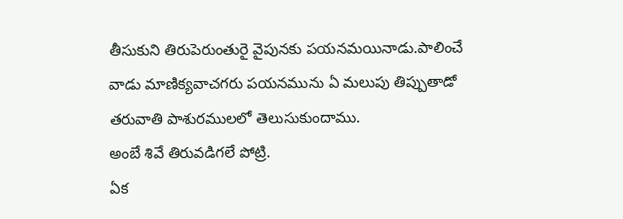తీసుకుని తిరుపెరుంతురై వైపునకు పయనమయినాడు.పాలించే
వాడు మాణిక్యవాచగరు పయనమును ఏ మలుపు తిప్పుతాడో తరువాతి పాశురములలో తెలుసుకుందాము.
అంబే శివే తిరువడిగలే పోట్రి.
ఏక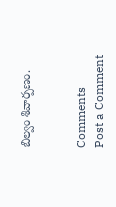బిల్వం శివార్పణం.


Comments
Post a Comment